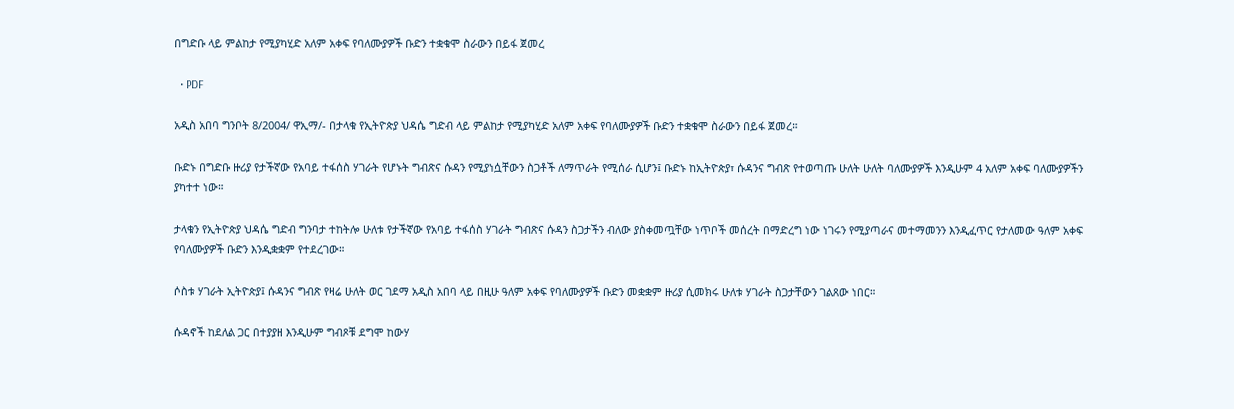በግድቡ ላይ ምልከታ የሚያካሂድ አለም አቀፍ የባለሙያዎች ቡድን ተቋቁሞ ስራውን በይፋ ጀመረ

  • PDF

አዲስ አበባ ግንቦት 8/2004/ ዋኢማ/- በታላቁ የኢትዮጵያ ህዳሴ ግድብ ላይ ምልከታ የሚያካሂድ አለም አቀፍ የባለሙያዎች ቡድን ተቋቁሞ ስራውን በይፋ ጀመረ።

ቡድኑ በግድቡ ዙሪያ የታችኛው የአባይ ተፋሰስ ሃገራት የሆኑት ግብጽና ሱዳን የሚያነሷቸውን ስጋቶች ለማጥራት የሚሰራ ሲሆን፤ ቡድኑ ከኢትዮጵያ፣ ሱዳንና ግብጽ የተወጣጡ ሁለት ሁለት ባለሙያዎች እንዲሁም 4 አለም አቀፍ ባለሙያዎችን ያካተተ ነው።

ታላቁን የኢትዮጵያ ህዳሴ ግድብ ግንባታ ተከትሎ ሁለቱ የታችኛው የአባይ ተፋሰስ ሃገራት ግብጽና ሱዳን ስጋታችን ብለው ያስቀመጧቸው ነጥቦች መሰረት በማድረግ ነው ነገሩን የሚያጣራና መተማመንን እንዲፈጥር የታለመው ዓለም አቀፍ የባለሙያዎች ቡድን እንዲቋቋም የተደረገው።

ሶስቱ ሃገራት ኢትዮጵያ፤ ሱዳንና ግብጽ የዛሬ ሁለት ወር ገደማ አዲስ አበባ ላይ በዚሁ ዓለም አቀፍ የባለሙያዎች ቡድን መቋቋም ዙሪያ ሲመክሩ ሁለቱ ሃገራት ስጋታቸውን ገልጸው ነበር።

ሱዳኖች ከደለል ጋር በተያያዘ እንዲሁም ግብጾቹ ደግሞ ከውሃ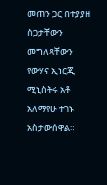መጠን ጋር በተያያዘ ስጋታቸውን መግለጻቸውን የውሃና ኢነርጂ ሚኒስትሩ አቶ አለማየሁ ተገኑ አስታውሰዋል።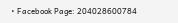• Facebook Page: 204028600784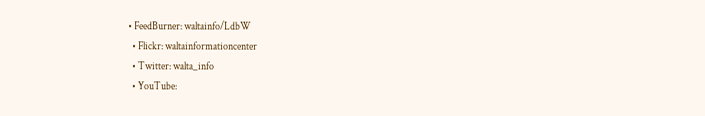• FeedBurner: waltainfo/LdbW
  • Flickr: waltainformationcenter
  • Twitter: walta_info
  • YouTube: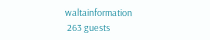waltainformation
 263 guests